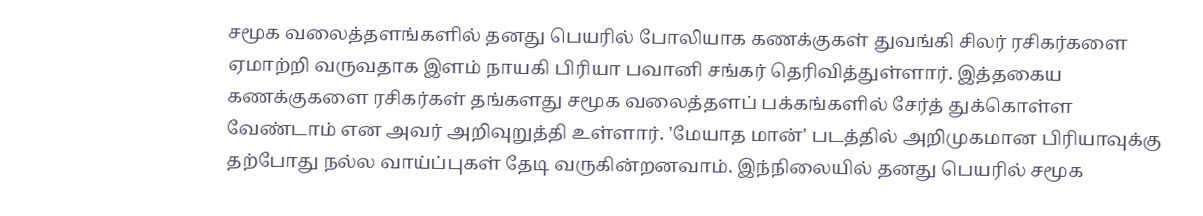சமூக வலைத்தளங்களில் தனது பெயரில் போலியாக கணக்குகள் துவங்கி சிலர் ரசிகர்களை ஏமாற்றி வருவதாக இளம் நாயகி பிரியா பவானி சங்கர் தெரிவித்துள்ளார். இத்தகைய கணக்குகளை ரசிகர்கள் தங்களது சமூக வலைத்தளப் பக்கங்களில் சேர்த் துக்கொள்ள வேண்டாம் என அவர் அறிவுறுத்தி உள்ளார். 'மேயாத மான்' படத்தில் அறிமுகமான பிரியாவுக்கு தற்போது நல்ல வாய்ப்புகள் தேடி வருகின்றனவாம். இந்நிலையில் தனது பெயரில் சமூக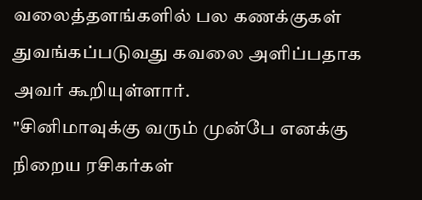வலைத்தளங்களில் பல கணக்குகள் துவங்கப்படுவது கவலை அளிப்பதாக அவர் கூறியுள்ளார்.
"சினிமாவுக்கு வரும் முன்பே எனக்கு நிறைய ரசிகர்கள்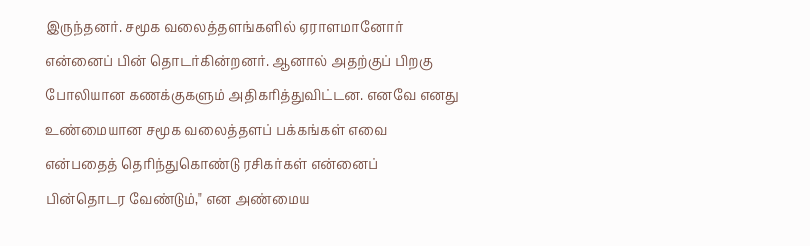இருந்தனர். சமூக வலைத்தளங்களில் ஏராளமானோர் என்னைப் பின் தொடர்கின்றனர். ஆனால் அதற்குப் பிறகு போலியான கணக்குகளும் அதிகரித்துவிட்டன. எனவே எனது உண்மையான சமூக வலைத்தளப் பக்கங்கள் எவை என்பதைத் தெரிந்துகொண்டு ரசிகர்கள் என்னைப் பின்தொடர வேண்டும்," என அண்மைய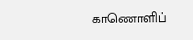காணொளிப்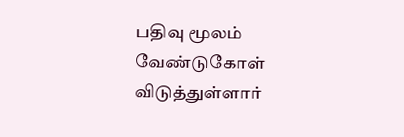பதிவு மூலம் வேண்டுகோள் விடுத்துள்ளார்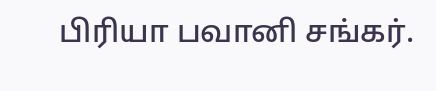பிரியா பவானி சங்கர்.